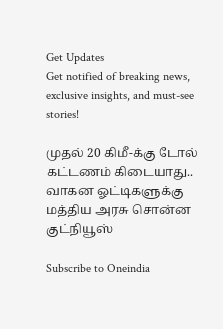Get Updates
Get notified of breaking news, exclusive insights, and must-see stories!

முதல் 20 கிமீ-க்கு டோல் கட்டணம் கிடையாது.. வாகன ஓட்டிகளுக்கு மத்திய அரசு சொன்ன குட்நியூஸ்

Subscribe to Oneindia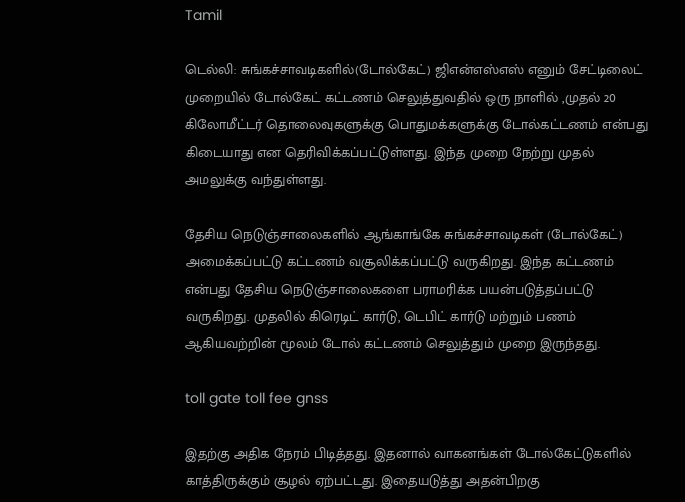Tamil

டெல்லி: சுங்கச்சாவடிகளில்(டோல்கேட்) ஜிஎன்எஸ்எஸ் எனும் சேட்டிலைட் முறையில் டோல்கேட் கட்டணம் செலுத்துவதில் ஒரு நாளில் ,முதல் 20 கிலோமீட்டர் தொலைவுகளுக்கு பொதுமக்களுக்கு டோல்கட்டணம் என்பது கிடையாது என தெரிவிக்கப்பட்டுள்ளது. இந்த முறை நேற்று முதல் அமலுக்கு வந்துள்ளது.

தேசிய நெடுஞ்சாலைகளில் ஆங்காங்கே சுங்கச்சாவடிகள் (டோல்கேட்) அமைக்கப்பட்டு கட்டணம் வசூலிக்கப்பட்டு வருகிறது. இந்த கட்டணம் என்பது தேசிய நெடுஞ்சாலைகளை பராமரிக்க பயன்படுத்தப்பட்டு வருகிறது. முதலில் கிரெடிட் கார்டு, டெபிட் கார்டு மற்றும் பணம் ஆகியவற்றின் மூலம் டோல் கட்டணம் செலுத்தும் முறை இருந்தது.

toll gate toll fee gnss

இதற்கு அதிக நேரம் பிடித்தது. இதனால் வாகனங்கள் டோல்கேட்டுகளில் காத்திருக்கும் சூழல் ஏற்பட்டது. இதையடுத்து அதன்பிறகு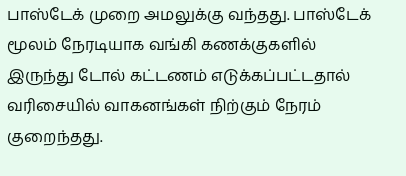பாஸ்டேக் முறை அமலுக்கு வந்தது. பாஸ்டேக் மூலம் நேரடியாக வங்கி கணக்குகளில் இருந்து டோல் கட்டணம் எடுக்கப்பட்டதால் வரிசையில் வாகனங்கள் நிற்கும் நேரம் குறைந்தது.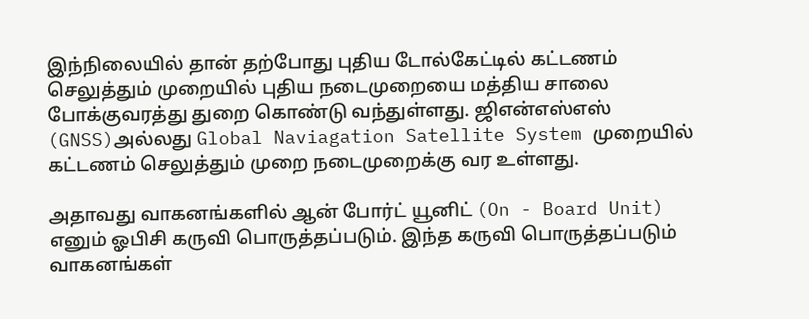இந்நிலையில் தான் தற்போது புதிய டோல்கேட்டில் கட்டணம் செலுத்தும் முறையில் புதிய நடைமுறையை மத்திய சாலை போக்குவரத்து துறை கொண்டு வந்துள்ளது. ஜிஎன்எஸ்எஸ் (GNSS)அல்லது Global Naviagation Satellite System முறையில் கட்டணம் செலுத்தும் முறை நடைமுறைக்கு வர உள்ளது.

அதாவது வாகனங்களில் ஆன் போர்ட் யூனிட் (On - Board Unit) எனும் ஓபிசி கருவி பொருத்தப்படும். இந்த கருவி பொருத்தப்படும் வாகனங்கள்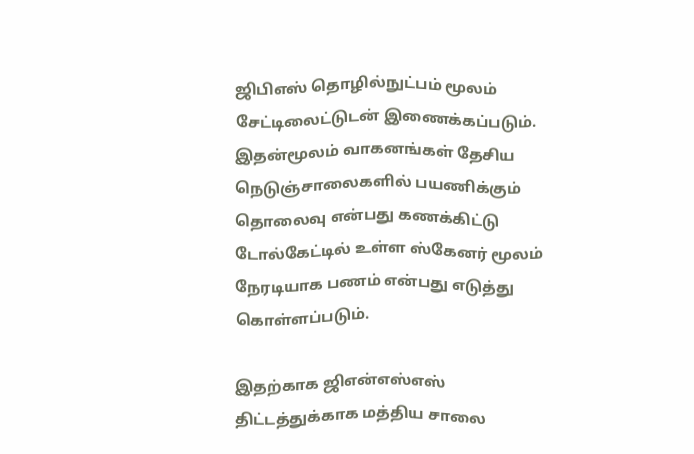ஜிபிஎஸ் தொழில்நுட்பம் மூலம் சேட்டிலைட்டுடன் இணைக்கப்படும். இதன்மூலம் வாகனங்கள் தேசிய நெடுஞ்சாலைகளில் பயணிக்கும் தொலைவு என்பது கணக்கிட்டு டோல்கேட்டில் உள்ள ஸ்கேனர் மூலம் நேரடியாக பணம் என்பது எடுத்து கொள்ளப்படும்.

இதற்காக ஜிஎன்எஸ்எஸ் திட்டத்துக்காக மத்திய சாலை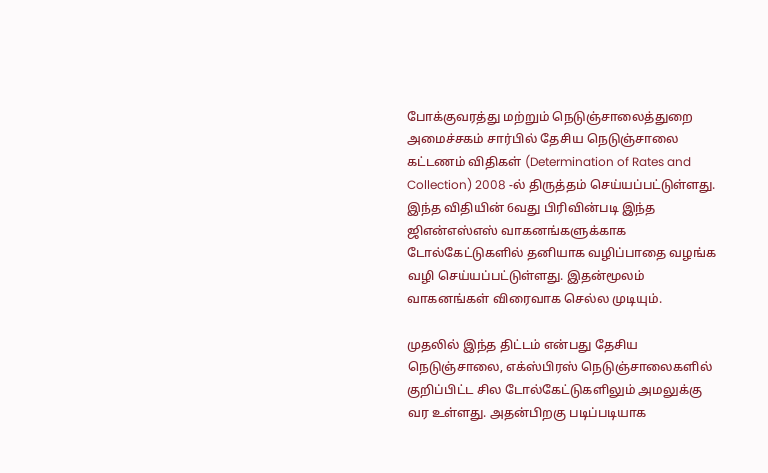போக்குவரத்து மற்றும் நெடுஞ்சாலைத்துறை அமைச்சகம் சார்பில் தேசிய நெடுஞ்சாலை கட்டணம் விதிகள் (Determination of Rates and Collection) 2008 -ல் திருத்தம் செய்யப்பட்டுள்ளது. இந்த விதியின் 6வது பிரிவின்படி இந்த ஜிஎன்எஸ்எஸ் வாகனங்களுக்காக டோல்கேட்டுகளில் தனியாக வழிப்பாதை வழங்க வழி செய்யப்பட்டுள்ளது. இதன்மூலம் வாகனங்கள் விரைவாக செல்ல முடியும்.

முதலில் இந்த திட்டம் என்பது தேசிய நெடுஞ்சாலை, எக்ஸ்பிரஸ் நெடுஞ்சாலைகளில் குறிப்பிட்ட சில டோல்கேட்டுகளிலும் அமலுக்கு வர உள்ளது. அதன்பிறகு படிப்படியாக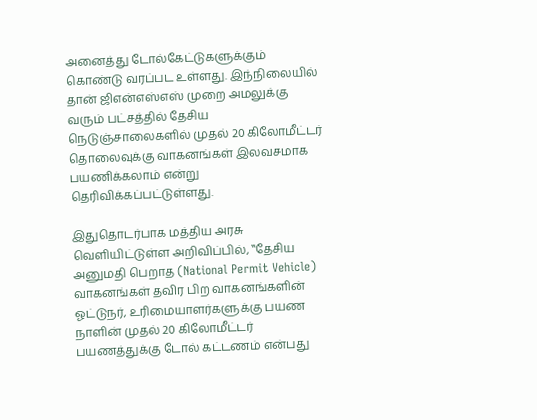அனைத்து டோல்கேட்டுகளுக்கும் கொண்டு வரப்பட உள்ளது. இந்நிலையில் தான் ஜிஎன்எஸ்எஸ் முறை அமலுக்கு வரும் பட்சத்தில் தேசிய நெடுஞ்சாலைகளில் முதல் 20 கிலோமீட்டர் தொலைவுக்கு வாகனங்கள் இலவசமாக பயணிக்கலாம் என்று தெரிவிக்கப்பட்டுள்ளது.

இதுதொடர்பாக மத்திய அரசு வெளியிட்டுள்ள அறிவிப்பில், ‛‛தேசிய அனுமதி பெறாத (National Permit Vehicle) வாகனங்கள் தவிர பிற வாகனங்களின் ஓட்டுநர், உரிமையாளர்களுக்கு பயண நாளின் முதல் 20 கிலோமீட்டர் பயணத்துக்கு டோல் கட்டணம் என்பது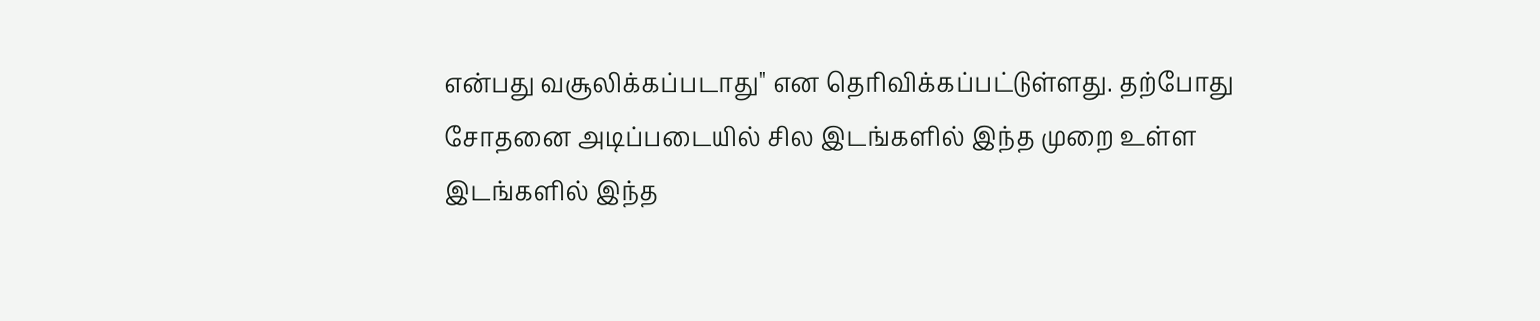என்பது வசூலிக்கப்படாது'' என தெரிவிக்கப்பட்டுள்ளது. தற்போது சோதனை அடிப்படையில் சில இடங்களில் இந்த முறை உள்ள இடங்களில் இந்த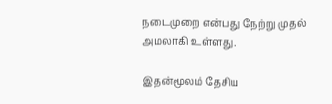நடைமுறை என்பது நேற்று முதல் அமலாகி உள்ளது.

இதன்மூலம் தேசிய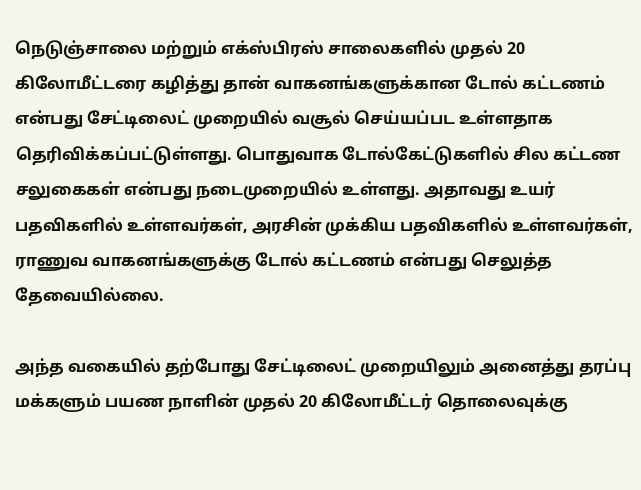நெடுஞ்சாலை மற்றும் எக்ஸ்பிரஸ் சாலைகளில் முதல் 20 கிலோமீட்டரை கழித்து தான் வாகனங்களுக்கான டோல் கட்டணம் என்பது சேட்டிலைட் முறையில் வசூல் செய்யப்பட உள்ளதாக தெரிவிக்கப்பட்டுள்ளது. பொதுவாக டோல்கேட்டுகளில் சில கட்டண சலுகைகள் என்பது நடைமுறையில் உள்ளது. அதாவது உயர் பதவிகளில் உள்ளவர்கள், அரசின் முக்கிய பதவிகளில் உள்ளவர்கள், ராணுவ வாகனங்களுக்கு டோல் கட்டணம் என்பது செலுத்த தேவையில்லை.

அந்த வகையில் தற்போது சேட்டிலைட் முறையிலும் அனைத்து தரப்பு மக்களும் பயண நாளின் முதல் 20 கிலோமீட்டர் தொலைவுக்கு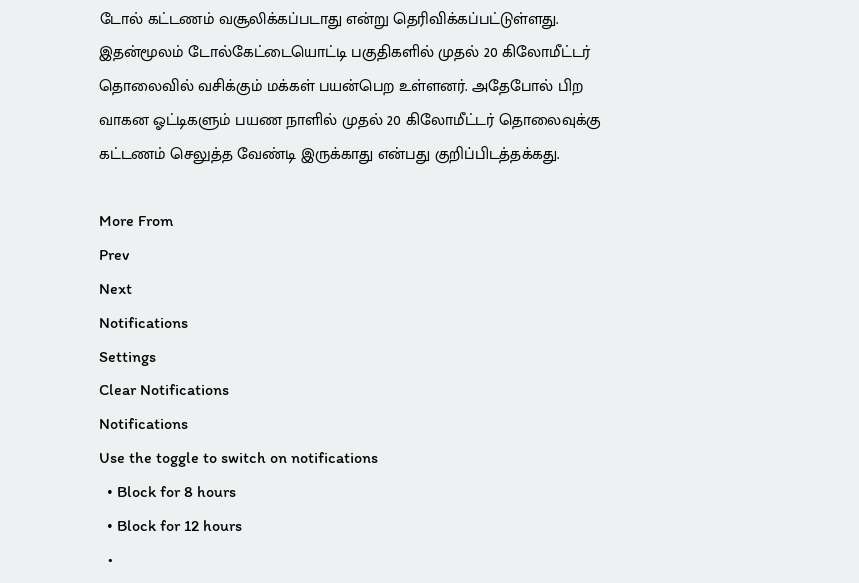டோல் கட்டணம் வசூலிக்கப்படாது என்று தெரிவிக்கப்பட்டுள்ளது. இதன்மூலம் டோல்கேட்டையொட்டி பகுதிகளில் முதல் 20 கிலோமீட்டர் தொலைவில் வசிக்கும் மக்கள் பயன்பெற உள்ளனர். அதேபோல் பிற வாகன ஓட்டிகளும் பயண நாளில் முதல் 20 கிலோமீட்டர் தொலைவுக்கு கட்டணம் செலுத்த வேண்டி இருக்காது என்பது குறிப்பிடத்தக்கது.

More From
Prev
Next
Notifications
Settings
Clear Notifications
Notifications
Use the toggle to switch on notifications
  • Block for 8 hours
  • Block for 12 hours
  •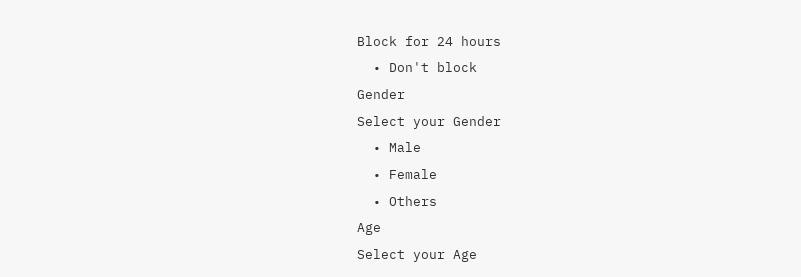Block for 24 hours
  • Don't block
Gender
Select your Gender
  • Male
  • Female
  • Others
Age
Select your Age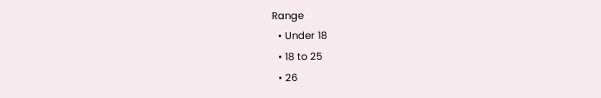Range
  • Under 18
  • 18 to 25
  • 26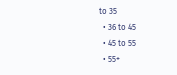to 35
  • 36 to 45
  • 45 to 55
  • 55+